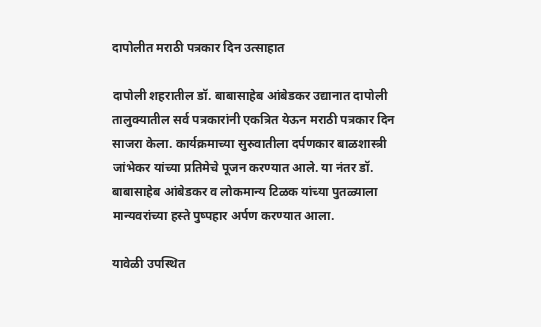दापोलीत मराठी पत्रकार दिन उत्साहात

दापोली शहरातील डॉ. बाबासाहेब आंबेडकर उद्यानात दापोली तालुक्यातील सर्व पत्रकारांनी एकत्रित येऊन मराठी पत्रकार दिन साजरा केला. कार्यक्रमाच्या सुरुवातीला दर्पणकार बाळशास्त्री जांभेकर यांच्या प्रतिमेचे पूजन करण्यात आले. या नंतर डॉ. बाबासाहेब आंबेडकर व लोकमान्य टिळक यांच्या पुतळ्याला मान्यवरांच्या हस्ते पुष्पहार अर्पण करण्यात आला.

यावेळी उपस्थित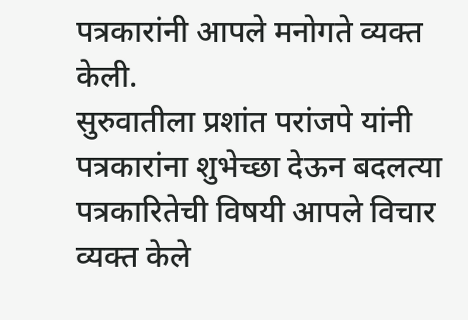पत्रकारांनी आपले मनोगते व्यक्त केली.
सुरुवातीला प्रशांत परांजपे यांनी पत्रकारांना शुभेच्छा देऊन बदलत्या पत्रकारितेची विषयी आपले विचार व्यक्त केले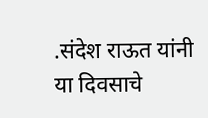.संदेश राऊत यांनी या दिवसाचे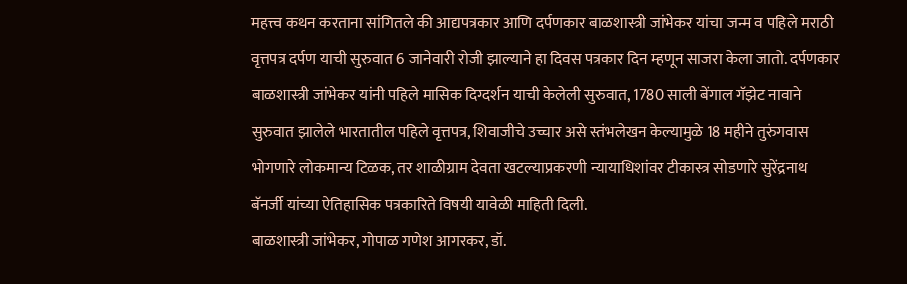महत्त्व कथन करताना सांगितले की आद्यपत्रकार आणि दर्पणकार बाळशास्त्री जांभेकर यांचा जन्म व पहिले मराठी वृत्तपत्र दर्पण याची सुरुवात 6 जानेवारी रोजी झाल्याने हा दिवस पत्रकार दिन म्हणून साजरा केला जातो. दर्पणकार बाळशास्त्री जांभेकर यांनी पहिले मासिक दिग्दर्शन याची केलेली सुरुवात, 1780 साली बेंगाल गॅझेट नावाने सुरुवात झालेले भारतातील पहिले वृत्तपत्र, शिवाजीचे उच्चार असे स्तंभलेखन केल्यामुळे 18 महीने तुरुंगवास भोगणारे लोकमान्य टिळक, तर शाळीग्राम देवता खटल्याप्रकरणी न्यायाधिशांवर टीकास्त्र सोडणारे सुरेंद्रनाथ बॅनर्जी यांच्या ऐतिहासिक पत्रकारिते विषयी यावेळी माहिती दिली.
बाळशास्त्री जांभेकर, गोपाळ गणेश आगरकर, डॉ.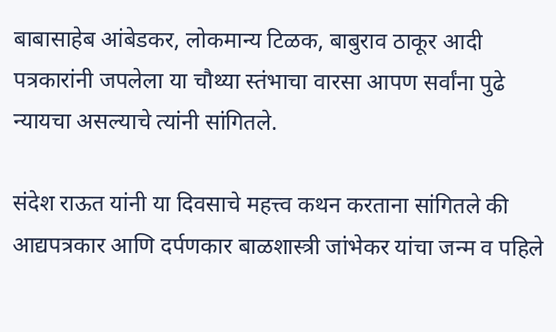बाबासाहेब आंबेडकर, लोकमान्य टिळक, बाबुराव ठाकूर आदी पत्रकारांनी जपलेला या चौथ्या स्तंभाचा वारसा आपण सर्वांना पुढे न्यायचा असल्याचे त्यांनी सांगितले.

संदेश राऊत यांनी या दिवसाचे महत्त्व कथन करताना सांगितले की आद्यपत्रकार आणि दर्पणकार बाळशास्त्री जांभेकर यांचा जन्म व पहिले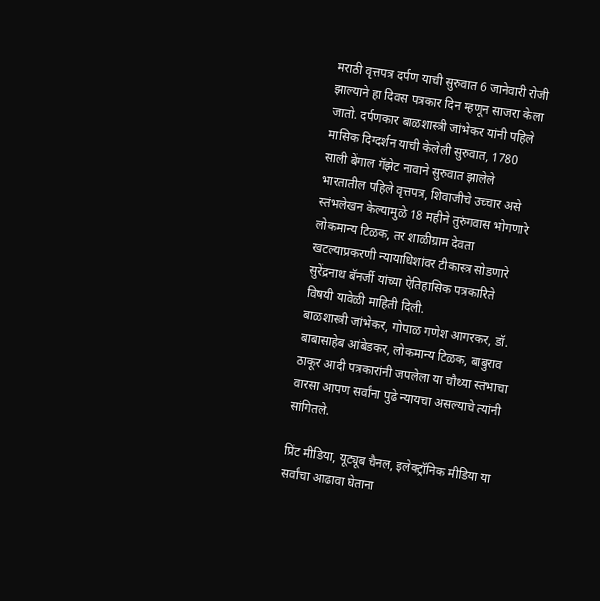मराठी वृत्तपत्र दर्पण याची सुरुवात 6 जानेवारी रोजी झाल्याने हा दिवस पत्रकार दिन म्हणून साजरा केला जातो. दर्पणकार बाळशास्त्री जांभेकर यांनी पहिले मासिक दिग्दर्शन याची केलेली सुरुवात, 1780 साली बेंगाल गॅझेट नावाने सुरुवात झालेले भारतातील पहिले वृत्तपत्र, शिवाजीचे उच्चार असे स्तंभलेखन केल्यामुळे 18 महीने तुरुंगवास भोगणारे लोकमान्य टिळक, तर शाळीग्राम देवता खटल्याप्रकरणी न्यायाधिशांवर टीकास्त्र सोडणारे सुरेंद्रनाथ बॅनर्जी यांच्या ऐतिहासिक पत्रकारिते विषयी यावेळी माहिती दिली.
बाळशास्त्री जांभेकर, गोपाळ गणेश आगरकर, डॉ. बाबासाहेब आंबेडकर, लोकमान्य टिळक, बाबुराव ठाकूर आदी पत्रकारांनी जपलेला या चौथ्या स्तंभाचा वारसा आपण सर्वांना पुढे न्यायचा असल्याचे त्यांनी सांगितले.

प्रिंट मीडिया, यूट्यूब चैनल, इलेक्ट्रॉनिक मीडिया या सर्वांचा आढावा घेताना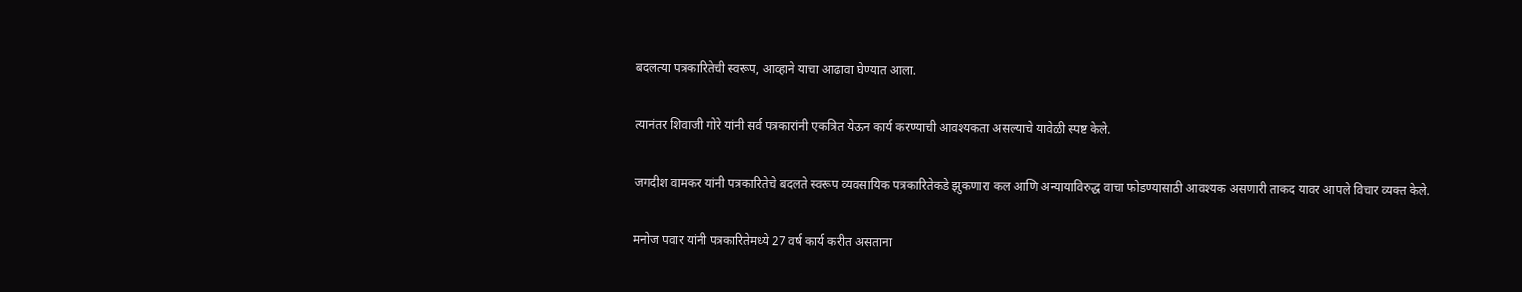बदलत्या पत्रकारितेची स्वरूप, आव्हाने याचा आढावा घेण्यात आला.

त्यानंतर शिवाजी गोरे यांनी सर्व पत्रकारांनी एकत्रित येऊन कार्य करण्याची आवश्यकता असल्याचे यावेळी स्पष्ट केले.

जगदीश वामकर यांनी पत्रकारितेचे बदलते स्वरूप व्यवसायिक पत्रकारितेकडे झुकणारा कल आणि अन्यायाविरुद्ध वाचा फोडण्यासाठी आवश्यक असणारी ताकद यावर आपले विचार व्यक्त केले.

मनोज पवार यांनी पत्रकारितेमध्ये 27 वर्ष कार्य करीत असताना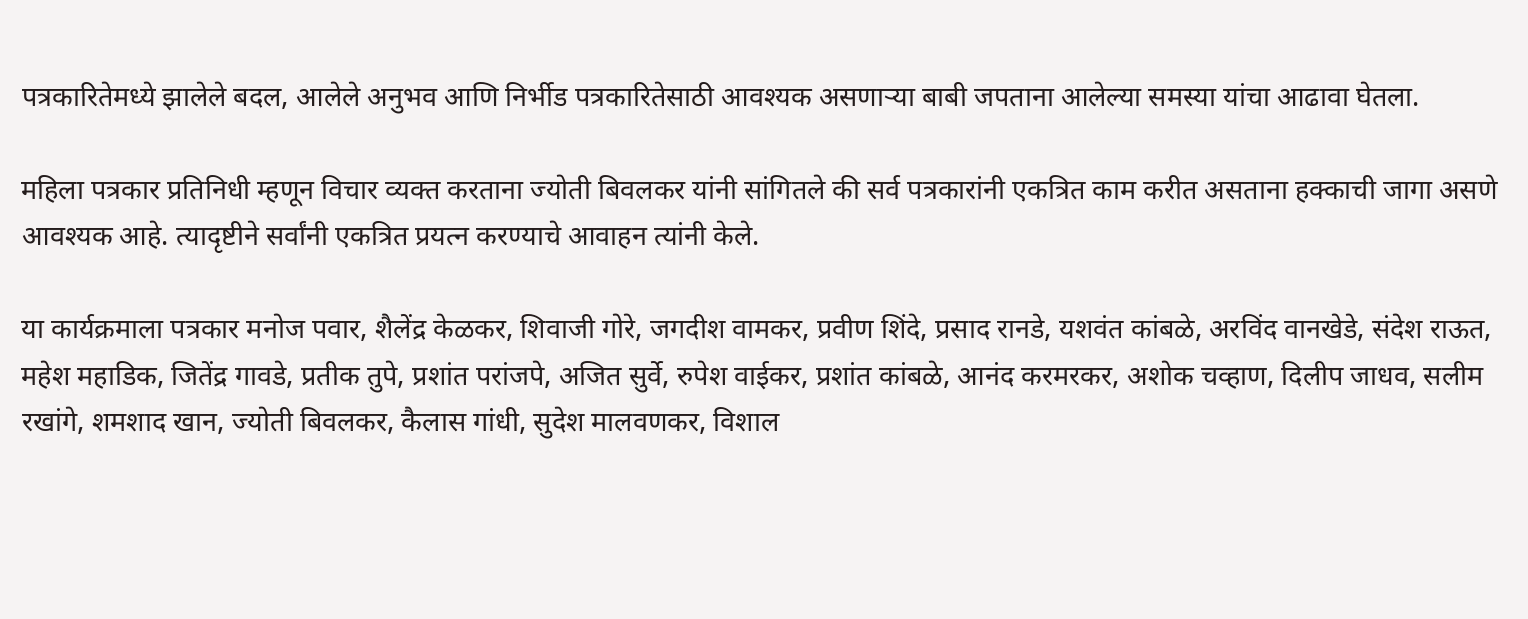पत्रकारितेमध्ये झालेले बदल, आलेले अनुभव आणि निर्भीड पत्रकारितेसाठी आवश्यक असणाऱ्या बाबी जपताना आलेल्या समस्या यांचा आढावा घेतला.

महिला पत्रकार प्रतिनिधी म्हणून विचार व्यक्त करताना ज्योती बिवलकर यांनी सांगितले की सर्व पत्रकारांनी एकत्रित काम करीत असताना हक्काची जागा असणे आवश्यक आहे. त्यादृष्टीने सर्वांनी एकत्रित प्रयत्न करण्याचे आवाहन त्यांनी केले.

या कार्यक्रमाला पत्रकार मनोज पवार, शैलेंद्र केळकर, शिवाजी गोरे, जगदीश वामकर, प्रवीण शिंदे, प्रसाद रानडे, यशवंत कांबळे, अरविंद वानखेडे, संदेश राऊत, महेश महाडिक, जितेंद्र गावडे, प्रतीक तुपे, प्रशांत परांजपे, अजित सुर्वे, रुपेश वाईकर, प्रशांत कांबळे, आनंद करमरकर, अशोक चव्हाण, दिलीप जाधव, सलीम रखांगे, शमशाद खान, ज्योती बिवलकर, कैलास गांधी, सुदेश मालवणकर, विशाल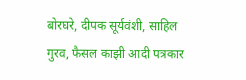बोरघरे, दीपक सूर्यवंशी, साहिल गुरव, फैसल काझी आदी पत्रकार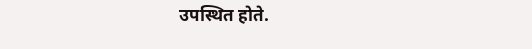उपस्थित होते.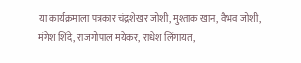या कार्यक्रमाला पत्रकार चंद्रशेखर जोशी, मुश्ताक खान, वैभव जोशी, मंगेश शिंदे, राजगोपाल मयेकर, राधेश लिंगायत,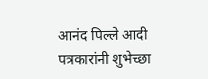आनंद पिल्ले आदी पत्रकारांनी शुभेच्छा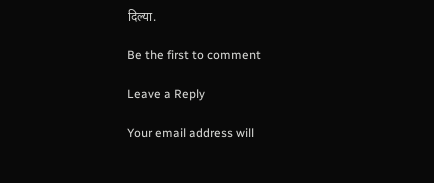दिल्या.

Be the first to comment

Leave a Reply

Your email address will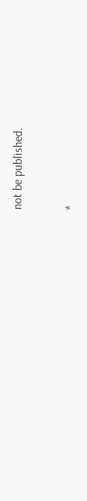not be published.


*